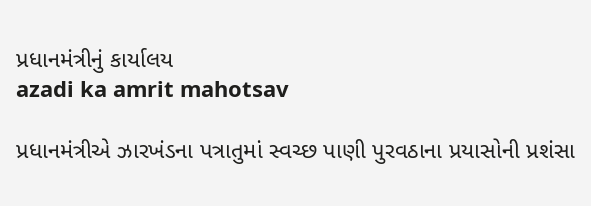પ્રધાનમંત્રીનું કાર્યાલય
azadi ka amrit mahotsav

પ્રધાનમંત્રીએ ઝારખંડના પત્રાતુમાં સ્વચ્છ પાણી પુરવઠાના પ્રયાસોની પ્રશંસા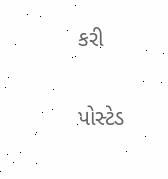કરી

પોસ્ટેડ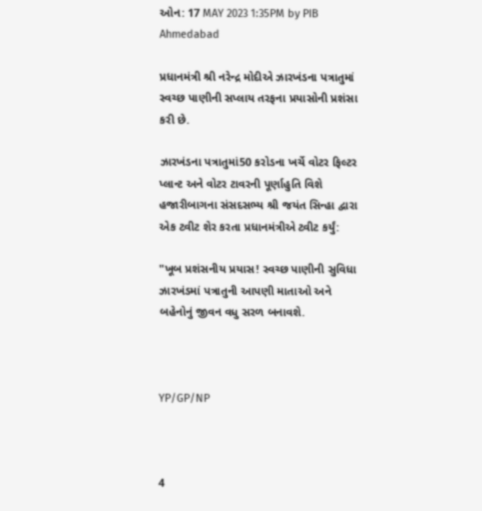ઓન: 17 MAY 2023 1:35PM by PIB Ahmedabad

પ્રધાનમંત્રી શ્રી નરેન્દ્ર મોદીએ ઝારખંડના પત્રાતુમાં સ્વચ્છ પાણીની સપ્લાય તરફના પ્રયાસોની પ્રશંસા કરી છે.

ઝારખંડના પત્રાતુમાં50 કરોડના ખર્ચે વોટર ફિલ્ટર પ્લાન્ટ અને વોટર ટાવરની પૂર્ણાહુતિ વિશે હજારીબાગના સંસદસભ્ય શ્રી જયંત સિન્હા દ્વારા એક ટ્વીટ શેર કરતા પ્રધાનમંત્રીએ ટ્વીટ કર્યું:

"ખૂબ પ્રશંસનીય પ્રયાસ! સ્વચ્છ પાણીની સુવિધા ઝારખંડમાં પત્રાતુની આપણી માતાઓ અને બહેનોનું જીવન વધુ સરળ બનાવશે.



YP/GP/NP



4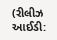(રીલીઝ આઈડી: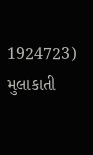1924723) મુલાકાતી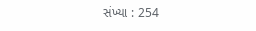સંખ્યા : 254